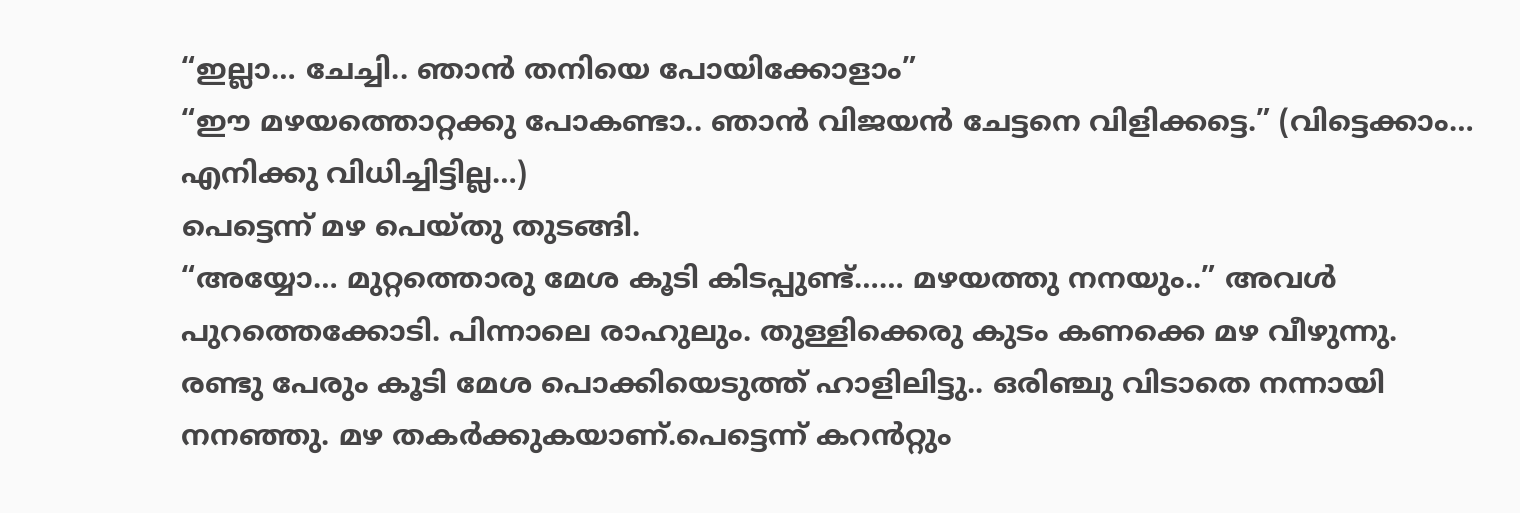“ഇല്ലാ… ചേച്ചി.. ഞാൻ തനിയെ പോയിക്കോളാം”
“ഈ മഴയത്തൊറ്റക്കു പോകണ്ടാ.. ഞാൻ വിജയൻ ചേട്ടനെ വിളിക്കട്ടെ.” (വിട്ടെക്കാം… എനിക്കു വിധിച്ചിട്ടില്ല…)
പെട്ടെന്ന് മഴ പെയ്തു തുടങ്ങി.
“അയ്യോ… മുറ്റത്തൊരു മേശ കൂടി കിടപ്പുണ്ട്…… മഴയത്തു നനയും..” അവൾ പുറത്തെക്കോടി. പിന്നാലെ രാഹുലും. തുള്ളിക്കെരു കുടം കണക്കെ മഴ വീഴുന്നു.
രണ്ടു പേരും കൂടി മേശ പൊക്കിയെടുത്ത് ഹാളിലിട്ടു.. ഒരിഞ്ചു വിടാതെ നന്നായി നനഞ്ഞു. മഴ തകർക്കുകയാണ്.പെട്ടെന്ന് കറൻറ്റും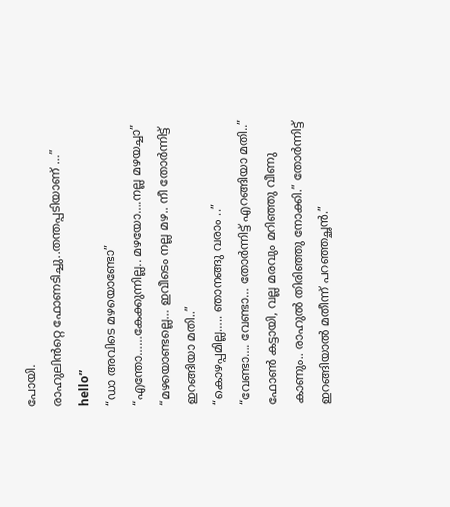പോയി.
രാഹുലിൻറ്റെ ഫോണടിച്ചു..തന്തപ്പടിയാണ് …” hello”
“ഡാ അവിടെ മഴയൊണ്ടോ”
“എന്തോ……കേക്കുന്നില്ല.. മഴയോ….നല്ല മഴയച്ചാ”
“മഴയൊണ്ടല്ലെ… ഇവീടെം നല്ല മഴ.. നീ തോർന്നിട്ട് ഇറങ്ങിയാ മതി..”
“കൊഴപ്പമില്ല….. ഞാനങ്ങു വരാം ..”
“വേണ്ടാ…. വേണ്ടാ… തോർന്നിട്ട് എറങ്ങിയാ മതി..”
ഫോൺ കട്ടായി, വല്ല മരവും മറിഞ്ഞു വീണു കാണും.. രാഹുൽ തിരിഞ്ഞു നോക്കി.” തോർന്നിട്ട് ഇറങ്ങിയാൽ മതീന്ന് പറഞ്ഞച്ഛൻ.”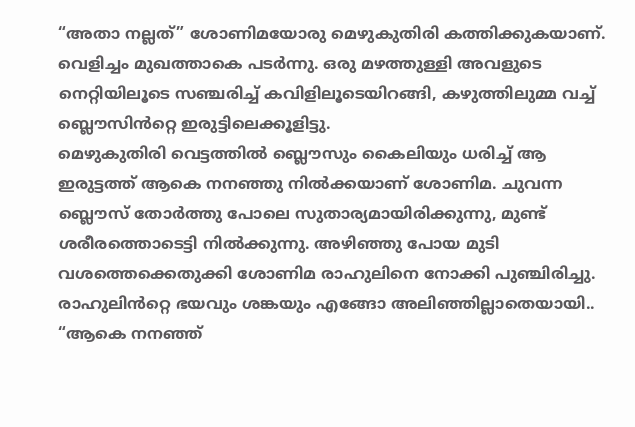“അതാ നല്ലത്” ശോണിമയോരു മെഴുകുതിരി കത്തിക്കുകയാണ്. വെളിച്ചം മുഖത്താകെ പടർന്നു. ഒരു മഴത്തുള്ളി അവളുടെ നെറ്റിയിലൂടെ സഞ്ചരിച്ച് കവിളിലൂടെയിറങ്ങി, കഴുത്തിലുമ്മ വച്ച് ബ്ലൌസിൻറ്റെ ഇരുട്ടിലെക്കൂളിട്ടു.
മെഴുകുതിരി വെട്ടത്തിൽ ബ്ലൌസും കൈലിയും ധരിച്ച് ആ ഇരുട്ടത്ത് ആകെ നനഞ്ഞു നിൽക്കയാണ് ശോണിമ. ചുവന്ന ബ്ലൌസ് തോർത്തു പോലെ സുതാര്യമായിരിക്കുന്നു, മുണ്ട് ശരീരത്തൊടെട്ടി നിൽക്കുന്നു. അഴിഞ്ഞു പോയ മുടി വശത്തെക്കെതുക്കി ശോണിമ രാഹുലിനെ നോക്കി പുഞ്ചിരിച്ചു. രാഹുലിൻറ്റെ ഭയവും ശങ്കയും എങ്ങോ അലിഞ്ഞില്ലാതെയായി..
“ആകെ നനഞ്ഞ്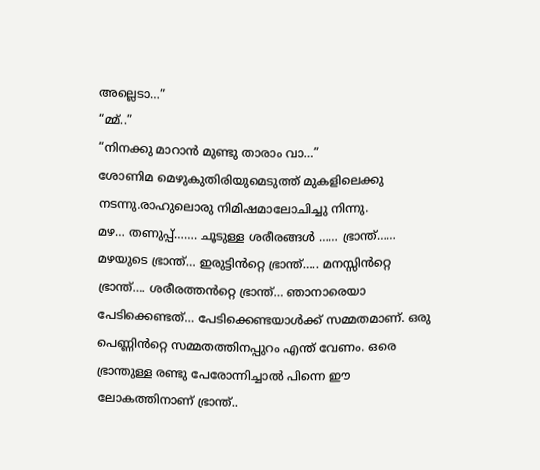അല്ലെടാ…”
“മ്മ്..”
“നിനക്കു മാറാൻ മുണ്ടു താരാം വാ…”
ശോണിമ മെഴുകുതിരിയുമെടുത്ത് മുകളിലെക്കു നടന്നു.രാഹുലൊരു നിമിഷമാലോചിച്ചു നിന്നു.
മഴ… തണുപ്പ്……. ചൂടുള്ള ശരീരങ്ങൾ …… ഭ്രാന്ത്…… മഴയുടെ ഭ്രാന്ത്… ഇരുട്ടിൻറ്റെ ഭ്രാന്ത്….. മനസ്സിൻറ്റെ ഭ്രാന്ത്…. ശരീരത്തൻറ്റെ ഭ്രാന്ത്… ഞാനാരെയാ പേടിക്കെണ്ടത്… പേടിക്കെണ്ടയാൾക്ക് സമ്മതമാണ്. ഒരു പെണ്ണിൻറ്റെ സമ്മതത്തിനപ്പുറം എന്ത് വേണം. ഒരെ ഭ്രാന്തുള്ള രണ്ടു പേരോന്നിച്ചാൽ പിന്നെ ഈ ലോകത്തിനാണ് ഭ്രാന്ത്..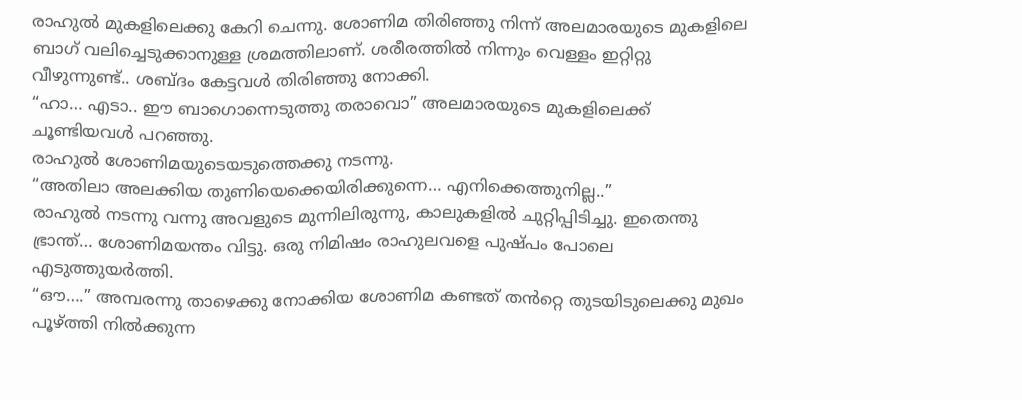രാഹുൽ മുകളിലെക്കു കേറി ചെന്നു. ശോണിമ തിരിഞ്ഞു നിന്ന് അലമാരയുടെ മുകളിലെ ബാഗ് വലിച്ചെടുക്കാനുള്ള ശ്രമത്തിലാണ്. ശരീരത്തിൽ നിന്നും വെള്ളം ഇറ്റിറ്റു വീഴുന്നുണ്ട്.. ശബ്ദം കേട്ടവൾ തിരിഞ്ഞു നോക്കി.
“ഹാ… എടാ.. ഈ ബാഗൊന്നെടുത്തു തരാവൊ” അലമാരയുടെ മുകളിലെക്ക് ചൂണ്ടിയവൾ പറഞ്ഞു.
രാഹുൽ ശോണിമയുടെയടുത്തെക്കു നടന്നു.
“അതിലാ അലക്കിയ തുണിയെക്കെയിരിക്കുന്നെ… എനിക്കെത്തുനില്ല..”
രാഹുൽ നടന്നു വന്നു അവളുടെ മുന്നിലിരുന്നു, കാലുകളിൽ ചുറ്റിപ്പിടിച്ചു. ഇതെന്തു ഭ്രാന്ത്… ശോണിമയന്തം വിട്ടു. ഒരു നിമിഷം രാഹുലവളെ പുഷ്പം പോലെ എടുത്തുയർത്തി.
“ഔ….” അമ്പരന്നു താഴെക്കു നോക്കിയ ശോണിമ കണ്ടത് തൻറ്റെ തുടയിടുലെക്കു മുഖം പൂഴ്ത്തി നിൽക്കുന്ന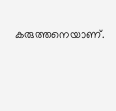കരുത്തനെയാണ്.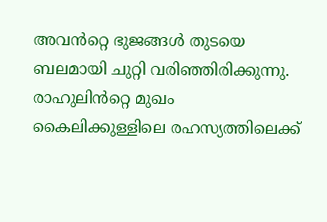അവൻറ്റെ ഭുജങ്ങൾ തുടയെ ബലമായി ചുറ്റി വരിഞ്ഞിരിക്കുന്നു. രാഹുലിൻറ്റെ മുഖം കൈലിക്കുള്ളിലെ രഹസ്യത്തിലെക്ക്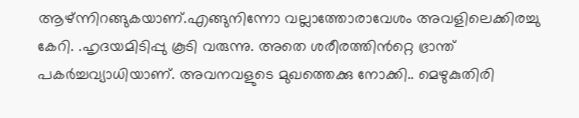ആഴ്ന്നിറങ്ങുകയാണ്.എങ്ങുനിന്നോ വല്ലാത്തോരാവേശം അവളിലെക്കിരച്ചു കേറി. .ഹൃദയമിടിപ്പു കൂടി വരുന്നു. അതെ ശരീരത്തിൻറ്റെ ഭ്രാന്ത് പകർച്ചവ്യാധിയാണ്. അവനവളുടെ മുഖത്തെക്കു നോക്കി.. മെഴുകുതിരി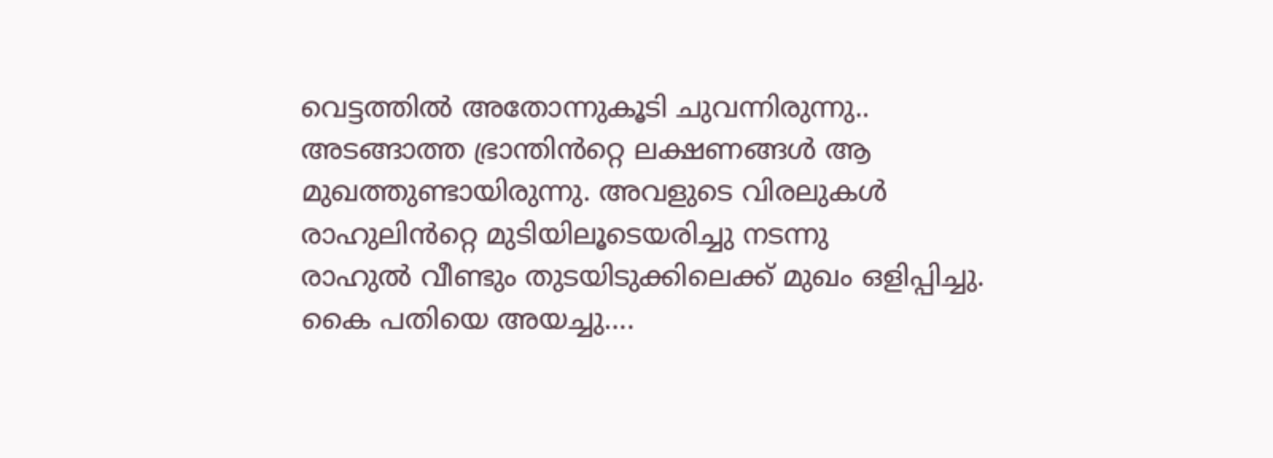വെട്ടത്തിൽ അതോന്നുകൂടി ചുവന്നിരുന്നു.. അടങ്ങാത്ത ഭ്രാന്തിൻറ്റെ ലക്ഷണങ്ങൾ ആ മുഖത്തുണ്ടായിരുന്നു. അവളുടെ വിരലുകൾ രാഹുലിൻറ്റെ മുടിയിലൂടെയരിച്ചു നടന്നു
രാഹുൽ വീണ്ടും തുടയിടുക്കിലെക്ക് മുഖം ഒളിപ്പിച്ചു. കൈ പതിയെ അയച്ചു….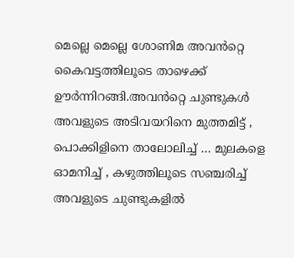മെല്ലെ മെല്ലെ ശോണിമ അവൻറ്റെ കൈവട്ടത്തിലൂടെ താഴെക്ക് ഊർന്നിറങ്ങി.അവൻറ്റെ ചുണ്ടുകൾ അവളുടെ അടിവയറിനെ മുത്തമിട്ട് , പൊക്കിളിനെ താലോലിച്ച് … മുലകളെ ഓമനിച്ച് , കഴുത്തിലൂടെ സഞ്ചരിച്ച് അവളുടെ ചുണ്ടുകളിൽ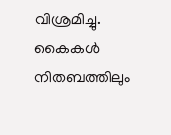വിശ്രമിച്ചു. കൈകൾ നിതബത്തിലും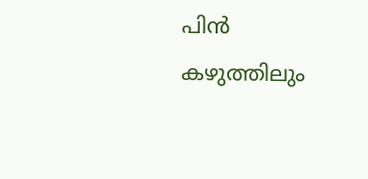പിൻ കഴുത്തിലും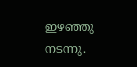ഇഴഞ്ഞു നടന്നു.